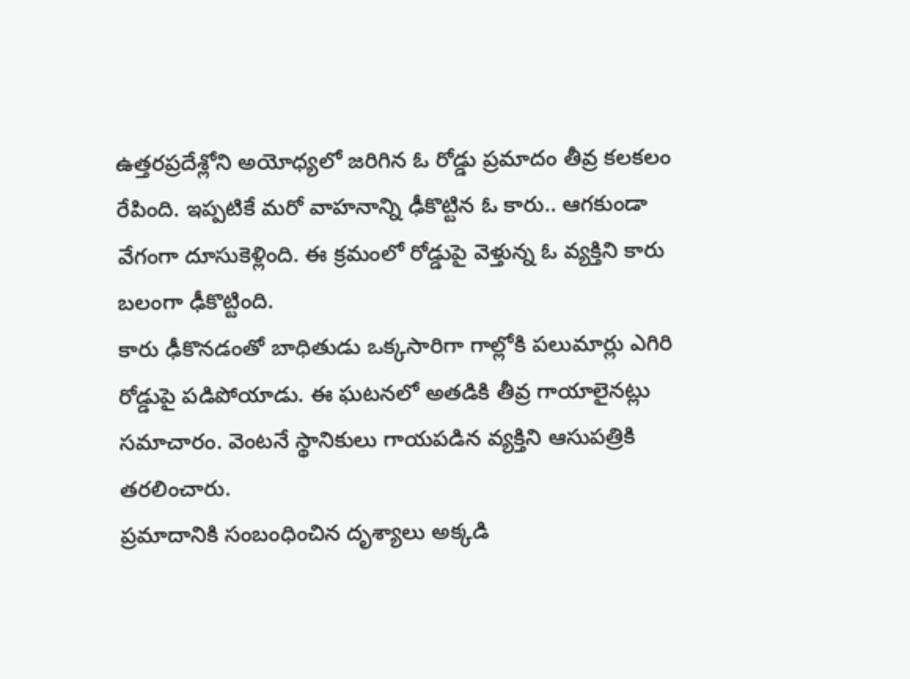ఉత్తరప్రదేశ్లోని అయోధ్యలో జరిగిన ఓ రోడ్డు ప్రమాదం తీవ్ర కలకలం రేపింది. ఇప్పటికే మరో వాహనాన్ని ఢీకొట్టిన ఓ కారు.. ఆగకుండా వేగంగా దూసుకెళ్లింది. ఈ క్రమంలో రోడ్డుపై వెళ్తున్న ఓ వ్యక్తిని కారు బలంగా ఢీకొట్టింది.
కారు ఢీకొనడంతో బాధితుడు ఒక్కసారిగా గాల్లోకి పలుమార్లు ఎగిరి రోడ్డుపై పడిపోయాడు. ఈ ఘటనలో అతడికి తీవ్ర గాయాలైనట్లు సమాచారం. వెంటనే స్థానికులు గాయపడిన వ్యక్తిని ఆసుపత్రికి తరలించారు.
ప్రమాదానికి సంబంధించిన దృశ్యాలు అక్కడి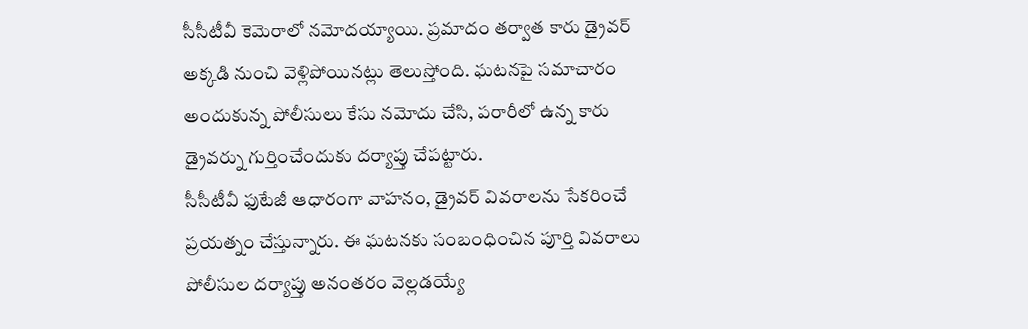సీసీటీవీ కెమెరాలో నమోదయ్యాయి. ప్రమాదం తర్వాత కారు డ్రైవర్ అక్కడి నుంచి వెళ్లిపోయినట్లు తెలుస్తోంది. ఘటనపై సమాచారం అందుకున్న పోలీసులు కేసు నమోదు చేసి, పరారీలో ఉన్న కారు డ్రైవర్ను గుర్తించేందుకు దర్యాప్తు చేపట్టారు.
సీసీటీవీ ఫుటేజీ ఆధారంగా వాహనం, డ్రైవర్ వివరాలను సేకరించే ప్రయత్నం చేస్తున్నారు. ఈ ఘటనకు సంబంధించిన పూర్తి వివరాలు పోలీసుల దర్యాప్తు అనంతరం వెల్లడయ్యే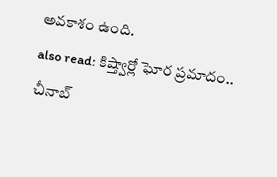అవకాశం ఉంది.
also read: కిష్త్వార్లో ఘోర ప్రమాదం.. చీనాబ్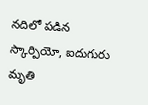నదిలో పడిన స్కార్పియో, ఐదుగురు మృతి